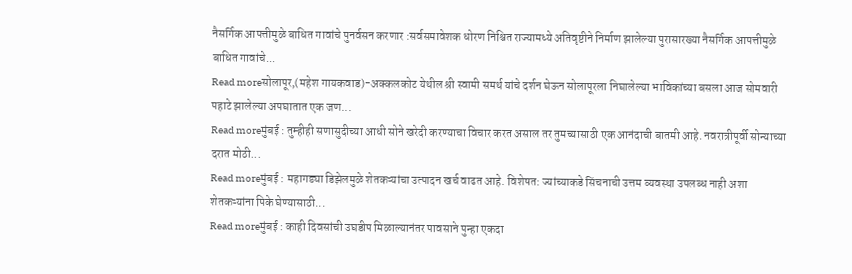नैसर्गिक आपत्तीमुळे बाधित गावांचे पुनर्वसन करणार :सर्वसमावेशक धोरण निश्चित राज्यामध्ये अतिवृष्टीने निर्माण झालेल्या पुरासारख्या नैसर्गिक आपत्तीमुळे बाधित गावांचे...
Read moreसोलापूर,(महेश गायकवाड)-अक्कलकोट येथील श्री स्वामी समर्थ यांचे दर्शन घेऊन सोलापूरला निघालेल्या भाविकांच्या बसला आज सोमवारी पहाटे झालेल्या अपघातात एक जण...
Read moreमुंबई : तुम्हीही सणासुदीच्या आधी सोने खरेदी करण्याचा विचार करत असाल तर तुमच्यासाठी एक आनंदाची बातमी आहे. नवरात्रीपूर्वी सोन्याच्या दरात मोठी...
Read moreमुंबई : महागड्या डिझेलमुळे शेतकऱ्यांचा उत्पादन खर्च वाढत आहे. विशेषत: ज्यांच्याकडे सिंचनाची उत्तम व्यवस्था उपलब्ध नाही अशा शेतकऱ्यांना पिके घेण्यासाठी...
Read moreमुंबई : काही दिवसांची उघडीप मिळाल्यानंतर पावसाने पुन्हा एकदा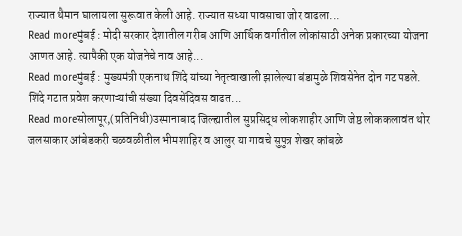राज्यात थैमान घालायला सुरूवात केली आहे. राज्यात सध्या पावसाचा जोर वाढला...
Read moreमुंबई : मोदी सरकार देशातील गरीब आणि आर्थिक वर्गातील लोकांसाठी अनेक प्रकारच्या योजना आणत आहे. त्यापैकी एक योजनेचे नाव आहे...
Read moreमुंबई : मुख्यमंत्री एकनाथ शिंदे यांच्या नेतृत्वाखाली झालेल्या बंडामुळे शिवसेनेत दोन गट पडले. शिंदे गटात प्रवेश करणाऱ्यांची संख्या दिवसेंदिवस वाढत...
Read moreसोलापूर,(प्रतिनिधी)उस्मानाबाद जिल्ह्यातील सुप्रसिद्ध लोकशाहीर आणि जेष्ठ लोककलावंत थोर जलसाकार आंबेडकरी चळवळीतील भीमशाहिर व आलुर या गावचे सुपुत्र शेखर कांबळे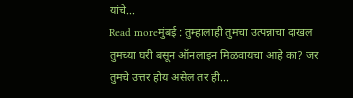यांचे...
Read moreमुंबई : तुम्हालाही तुमचा उत्पन्नाचा दाखल तुमच्या घरी बसून ऑनलाइन मिळवायचा आहे का? जर तुमचे उत्तर होय असेल तर ही...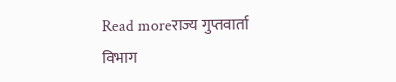Read moreराज्य गुप्तवार्ता विभाग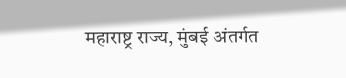महाराष्ट्र राज्य, मुंबई अंतर्गत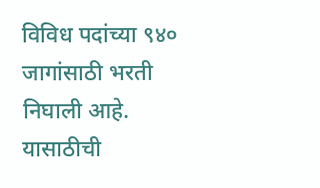विविध पदांच्या ९४० जागांसाठी भरती निघाली आहे. यासाठीची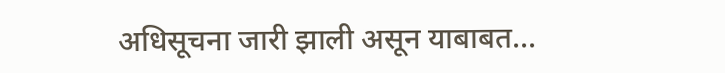अधिसूचना जारी झाली असून याबाबत...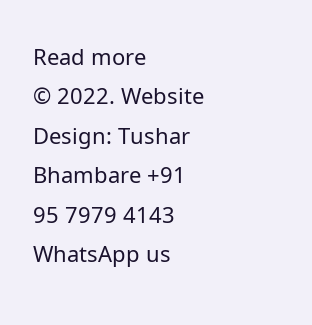Read more
© 2022. Website Design: Tushar Bhambare +91 95 7979 4143
WhatsApp us